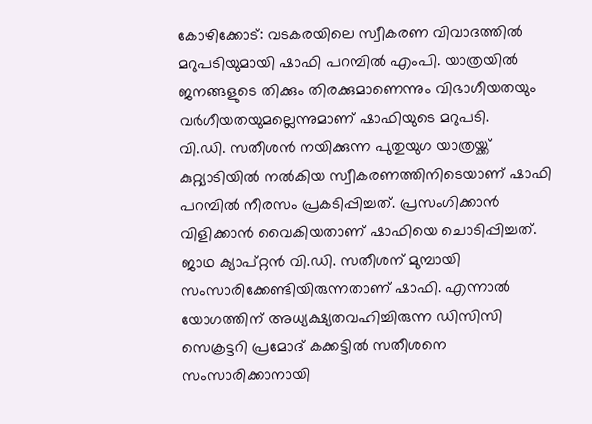കോഴിക്കോട്: വടകരയിലെ സ്വീകരണ വിവാദത്തിൽ മറുപടിയുമായി ഷാഫി പറമ്പിൽ എംപി. യാത്രയിൽ ജനങ്ങളുടെ തിക്കും തിരക്കുമാണെന്നും വിഭാഗീയതയും വർഗീയതയുമല്ലെന്നുമാണ് ഷാഫിയുടെ മറുപടി.
വി.ഡി. സതീശൻ നയിക്കുന്ന പുതുയുഗ യാത്രയ്ക്ക് കുറ്റ്യാടിയിൽ നൽകിയ സ്വീകരണത്തിനിടെയാണ് ഷാഫി പറമ്പിൽ നീരസം പ്രകടിപ്പിച്ചത്. പ്രസംഗിക്കാൻ വിളിക്കാൻ വൈകിയതാണ് ഷാഫിയെ ചൊടിപ്പിച്ചത്.
ജാഥ ക്യാപ്റ്റൻ വി.ഡി. സതീശന് മുമ്പായി സംസാരിക്കേണ്ടിയിരുന്നതാണ് ഷാഫി. എന്നാൽ യോഗത്തിന് അധ്യക്ഷ്യതവഹിച്ചിരുന്ന ഡിസിസി സെക്രട്ടറി പ്രമോദ് കക്കട്ടിൽ സതീശനെ സംസാരിക്കാനായി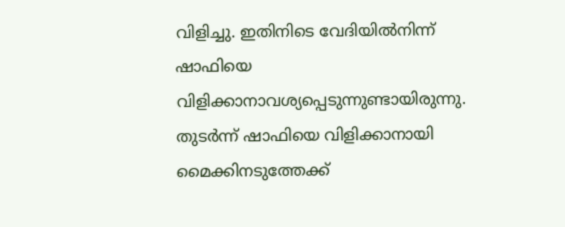വിളിച്ചു. ഇതിനിടെ വേദിയിൽനിന്ന് ഷാഫിയെ വിളിക്കാനാവശ്യപ്പെടുന്നുണ്ടായിരുന്നു.
തുടർന്ന് ഷാഫിയെ വിളിക്കാനായി മൈക്കിനടുത്തേക്ക്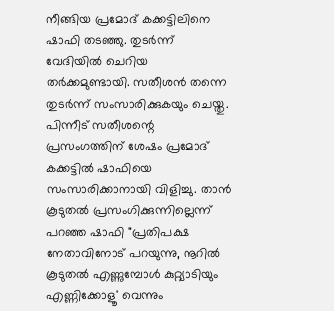നീങ്ങിയ പ്രമോദ് കക്കട്ടിലിനെ ഷാഫി തടഞ്ഞു. തുടർന്ന് വേദിയിൽ ചെറിയ തർക്കമുണ്ടായി. സതീശൻ തന്നെ തുടർന്ന് സംസാരിക്കുകയും ചെയ്തു.
പിന്നീട് സതീശന്റെ പ്രസംഗത്തിന് ശേഷം പ്രമോദ് കക്കട്ടിൽ ഷാഫിയെ സംസാരിക്കാനായി വിളിച്ചു. താൻ കൂടുതൽ പ്രസംഗിക്കുന്നില്ലെന്ന് പറഞ്ഞ ഷാഫി "പ്രതിപക്ഷ നേതാവിനോട് പറയുന്നു, നൂറിൽ കൂടുതൽ എണ്ണുമ്പോൾ കുറ്റ്യാടിയും എണ്ണിക്കോളൂ' വെന്നും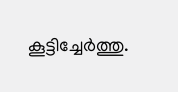കൂട്ടിച്ചേർത്തു.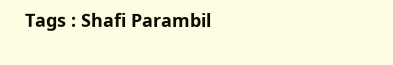Tags : Shafi Parambil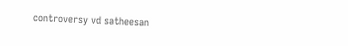controversy vd satheesan